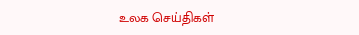உலக செய்திகள்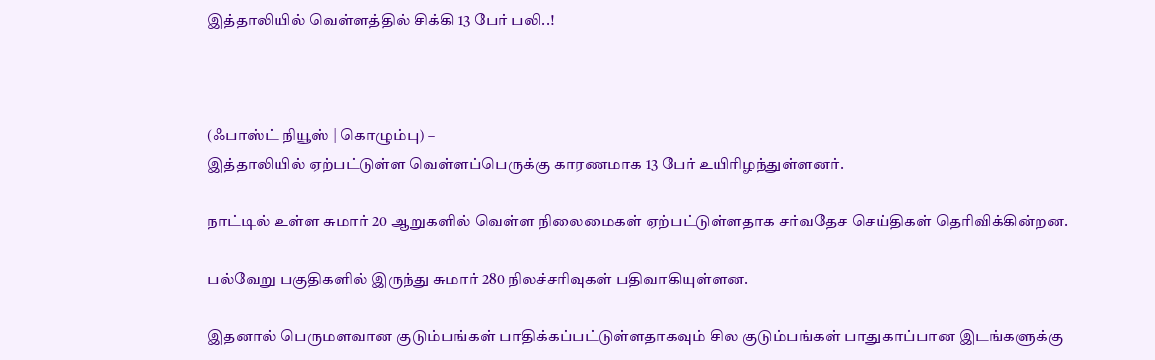இத்தாலியில் வெள்ளத்தில் சிக்கி 13 பேர் பலி..!



(ஃபாஸ்ட் நியூஸ் | கொழும்பு) –
இத்தாலியில் ஏற்பட்டுள்ள வெள்ளப்பெருக்கு காரணமாக 13 பேர் உயிரிழந்துள்ளனர்.

நாட்டில் உள்ள சுமார் 20 ஆறுகளில் வெள்ள நிலைமைகள் ஏற்பட்டுள்ளதாக சர்வதேச செய்திகள் தெரிவிக்கின்றன.

பல்வேறு பகுதிகளில் இருந்து சுமார் 280 நிலச்சரிவுகள் பதிவாகியுள்ளன.

இதனால் பெருமளவான குடும்பங்கள் பாதிக்கப்பட்டுள்ளதாகவும் சில குடும்பங்கள் பாதுகாப்பான இடங்களுக்கு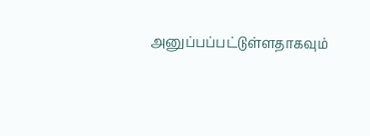அனுப்பப்பட்டுள்ளதாகவும்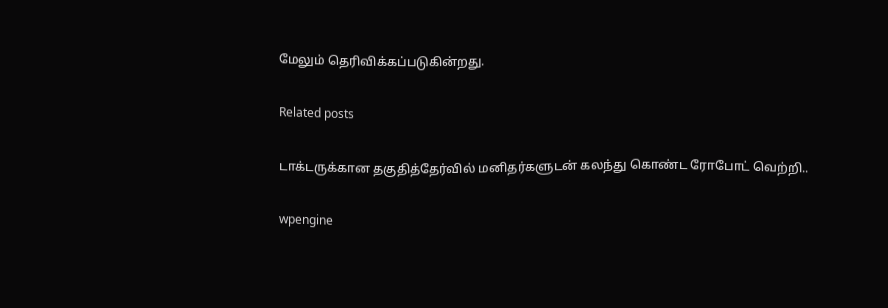மேலும் தெரிவிக்கப்படுகின்றது.

Related posts

டாக்டருக்கான தகுதித்தேர்வில் மனிதர்களுடன் கலந்து கொண்ட ரோபோட் வெற்றி..

wpengine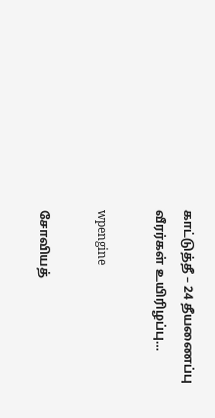காட்டுத்தீ – 24 தீயணைப்பு வீரர்கள் உயிரிழப்பு…

wpengine

சோவியத்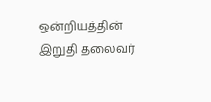ஒன்றியத்தின் இறுதி தலைவர்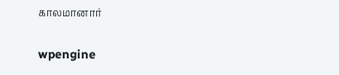காலமானார்

wpengine